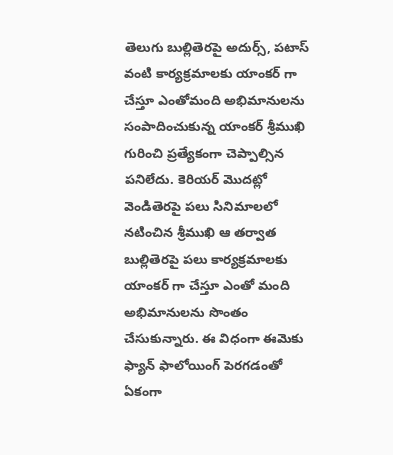తెలుగు బుల్లితెరపై అదుర్స్, పటాస్ వంటి కార్యక్రమాలకు యాంకర్ గా చేస్తూ ఎంతోమంది అభిమానులను సంపాదించుకున్న యాంకర్ శ్రీముఖి గురించి ప్రత్యేకంగా చెప్పాల్సిన పనిలేదు. కెరియర్ మొదట్లో వెండితెరపై పలు సినిమాలలో నటించిన శ్రీముఖి ఆ తర్వాత బుల్లితెరపై పలు కార్యక్రమాలకు యాంకర్ గా చేస్తూ ఎంతో మంది అభిమానులను సొంతం చేసుకున్నారు. ఈ విధంగా ఈమెకు ఫ్యాన్ ఫాలోయింగ్ పెరగడంతో ఏకంగా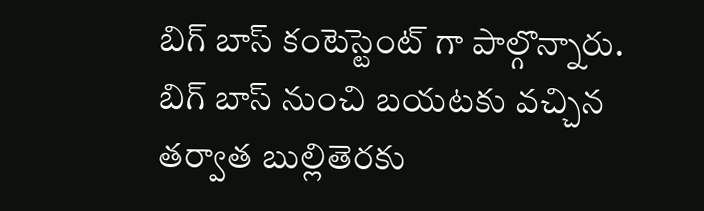బిగ్ బాస్ కంటెస్టెంట్ గా పాల్గొన్నారు.
బిగ్ బాస్ నుంచి బయటకు వచ్చిన తర్వాత బుల్లితెరకు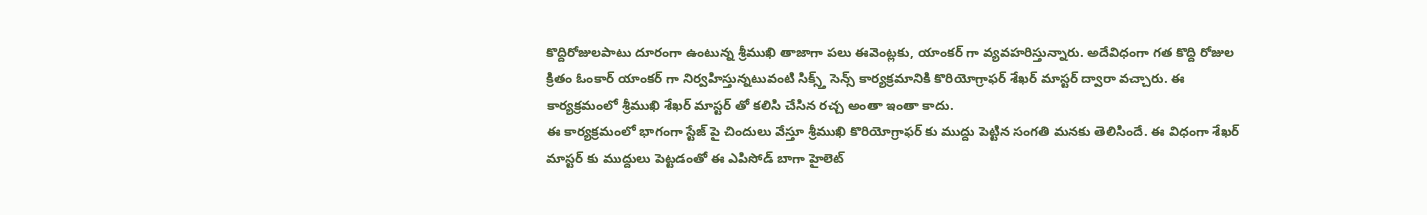కొద్దిరోజులపాటు దూరంగా ఉంటున్న శ్రీముఖి తాజాగా పలు ఈవెంట్లకు, యాంకర్ గా వ్యవహరిస్తున్నారు. అదేవిధంగా గత కొద్ది రోజుల క్రితం ఓంకార్ యాంకర్ గా నిర్వహిస్తున్నటువంటి సిక్స్త్ సెన్స్ కార్యక్రమానికి కొరియోగ్రాఫర్ శేఖర్ మాస్టర్ ద్వారా వచ్చారు. ఈ కార్యక్రమంలో శ్రీముఖి శేఖర్ మాస్టర్ తో కలిసి చేసిన రచ్చ అంతా ఇంతా కాదు.
ఈ కార్యక్రమంలో భాగంగా స్టేజ్ పై చిందులు వేస్తూ శ్రీముఖి కొరియోగ్రాఫర్ కు ముద్దు పెట్టిన సంగతి మనకు తెలిసిందే. ఈ విధంగా శేఖర్ మాస్టర్ కు ముద్దులు పెట్టడంతో ఈ ఎపిసోడ్ బాగా హైలెట్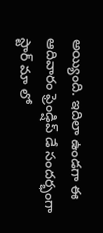అయ్యింది. ఇదిలా ఉండగా ఈ ఆదివారం ఫ్రెండ్షిప్ డే సందర్భంగా స్టార్ మా లో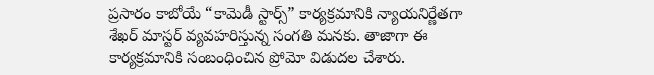ప్రసారం కాబోయే “కామెడీ స్టార్స్” కార్యక్రమానికి న్యాయనిర్ణేతగా శేఖర్ మాస్టర్ వ్యవహరిస్తున్న సంగతి మనకు. తాజాగా ఈ కార్యక్రమానికి సంబంధించిన ప్రోమో విడుదల చేశారు.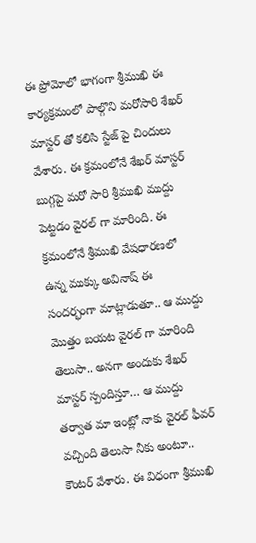ఈ ప్రోమోలో భాగంగా శ్రీముఖి ఈ కార్యక్రమంలో పాల్గొని మరోసారి శేఖర్ మాస్టర్ తో కలిసి స్టేజ్ పై చిందులు వేశారు. ఈ క్రమంలోనే శేఖర్ మాస్టర్ బుగ్గపై మరో సారి శ్రీముఖి ముద్దు పెట్టడం వైరల్ గా మారింది. ఈ క్రమంలోనే శ్రీముఖి వేషధారణలో ఉన్న ముక్కు అవినాష్ ఈ సందర్భంగా మాట్లాడుతూ.. ఆ ముద్దు మొత్తం బయట వైరల్ గా మారింది తెలుసా.. అనగా అందుకు శేఖర్ మాస్టర్ స్పందిస్తూ… ఆ ముద్దు తర్వాత మా ఇంట్లో నాకు వైరల్ ఫీవర్ వచ్చింది తెలుసా నీకు అంటూ.. కౌంటర్ వేశారు. ఈ విధంగా శ్రీముఖి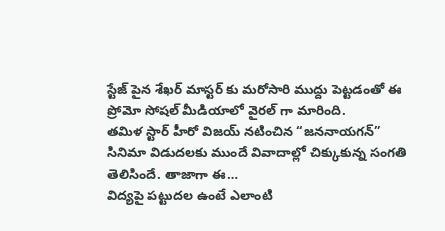స్టేజ్ పైన శేఖర్ మాస్టర్ కు మరోసారి ముద్దు పెట్టడంతో ఈ ప్రోమో సోషల్ మీడియాలో వైరల్ గా మారింది.
తమిళ స్టార్ హీరో విజయ్ నటించిన “జననాయగన్” సినిమా విడుదలకు ముందే వివాదాల్లో చిక్కుకున్న సంగతి తెలిసిందే. తాజాగా ఈ…
విద్యపై పట్టుదల ఉంటే ఎలాంటి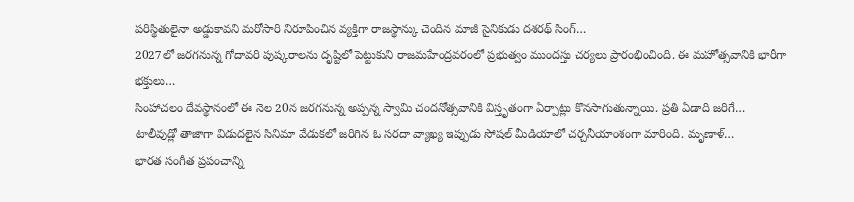పరిస్థితులైనా అడ్డుకావని మరోసారి నిరూపించిన వ్యక్తిగా రాజస్థాన్కు చెందిన మాజీ సైనికుడు దశరథ్ సింగ్…
2027లో జరగనున్న గోదావరి పుష్కరాలను దృష్టిలో పెట్టుకుని రాజమహేంద్రవరంలో ప్రభుత్వం ముందస్తు చర్యలు ప్రారంభించింది. ఈ మహోత్సవానికి భారీగా భక్తులు…
సింహాచలం దేవస్థానంలో ఈ నెల 20న జరగనున్న అప్పన్న స్వామి చందనోత్సవానికి విస్తృతంగా ఏర్పాట్లు కొనసాగుతున్నాయి. ప్రతి ఏడాది జరిగే…
టాలీవుడ్లో తాజాగా విడుదలైన సినిమా వేడుకలో జరిగిన ఓ సరదా వ్యాఖ్య ఇప్పుడు సోషల్ మీడియాలో చర్చనీయాంశంగా మారింది. మృణాళ్…
భారత సంగీత ప్రపంచాన్ని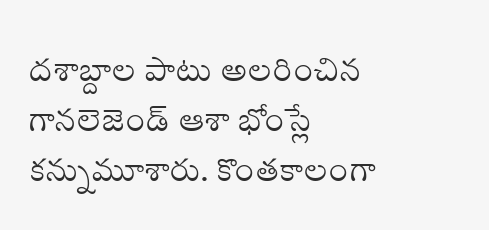దశాబ్దాల పాటు అలరించిన గానలెజెండ్ ఆశా భోంస్లే కన్నుమూశారు. కొంతకాలంగా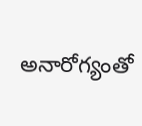అనారోగ్యంతో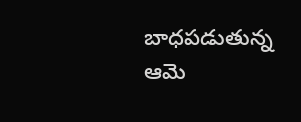బాధపడుతున్న ఆమె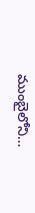ముంబైలోని…